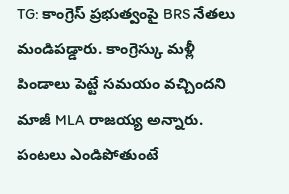TG: కాంగ్రెస్ ప్రభుత్వంపై BRS నేతలు మండిపడ్డారు. కాంగ్రెస్కు మళ్లీ పిండాలు పెట్టే సమయం వచ్చిందని మాజీ MLA రాజయ్య అన్నారు. పంటలు ఎండిపోతుంటే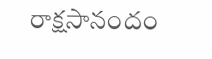రాక్షసానందం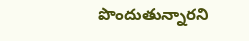పొందుతున్నారని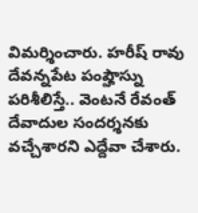విమర్శించారు. హరీష్ రావు దేవన్నపేట పంప్హౌస్ను పరిశీలిస్తే.. వెంటనే రేవంత్ దేవాదుల సందర్శనకు వచ్చేశారని ఎద్దేవా చేశారు.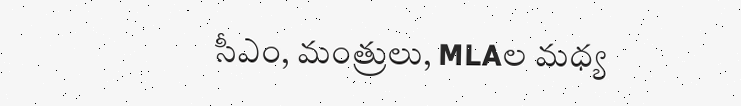సీఎం, మంత్రులు, MLAల మధ్య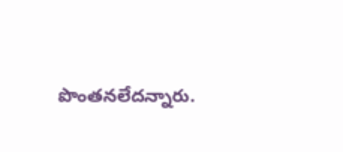పొంతనలేదన్నారు.